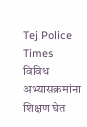Tej Police Times
विविध अभ्यासक्रमांना शिक्षण घेत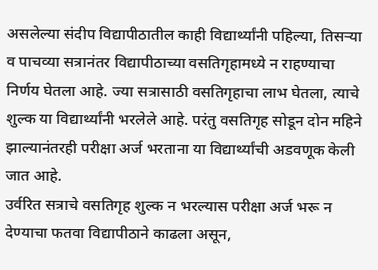असलेल्या संदीप विद्यापीठातील काही विद्यार्थ्यांनी पहिल्या, तिसऱ्या व पाचव्या सत्रानंतर विद्यापीठाच्या वसतिगृहामध्ये न राहण्याचा निर्णय घेतला आहे. ज्या सत्रासाठी वसतिगृहाचा लाभ घेतला, त्याचे शुल्क या विद्यार्थ्यांनी भरलेले आहे. परंतु वसतिगृह सोडून दोन महिने झाल्यानंतरही परीक्षा अर्ज भरताना या विद्यार्थ्यांची अडवणूक केली जात आहे.
उर्वरित सत्राचे वसतिगृह शुल्क न भरल्यास परीक्षा अर्ज भरू न देण्याचा फतवा विद्यापीठाने काढला असून,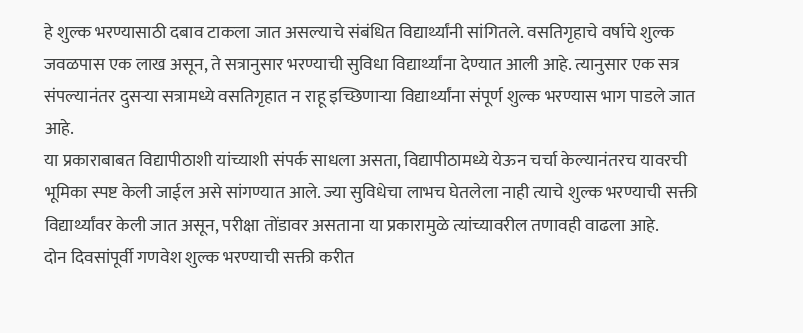हे शुल्क भरण्यासाठी दबाव टाकला जात असल्याचे संबंधित विद्यार्थ्यांनी सांगितले. वसतिगृहाचे वर्षाचे शुल्क जवळपास एक लाख असून, ते सत्रानुसार भरण्याची सुविधा विद्यार्थ्यांना देण्यात आली आहे. त्यानुसार एक सत्र संपल्यानंतर दुसऱ्या सत्रामध्ये वसतिगृहात न राहू इच्छिणाऱ्या विद्यार्थ्यांना संपूर्ण शुल्क भरण्यास भाग पाडले जात आहे.
या प्रकाराबाबत विद्यापीठाशी यांच्याशी संपर्क साधला असता, विद्यापीठामध्ये येऊन चर्चा केल्यानंतरच यावरची भूमिका स्पष्ट केली जाईल असे सांगण्यात आले. ज्या सुविधेचा लाभच घेतलेला नाही त्याचे शुल्क भरण्याची सक्ती विद्यार्थ्यांवर केली जात असून, परीक्षा तोंडावर असताना या प्रकारामुळे त्यांच्यावरील तणावही वाढला आहे.
दोन दिवसांपूर्वी गणवेश शुल्क भरण्याची सक्ती करीत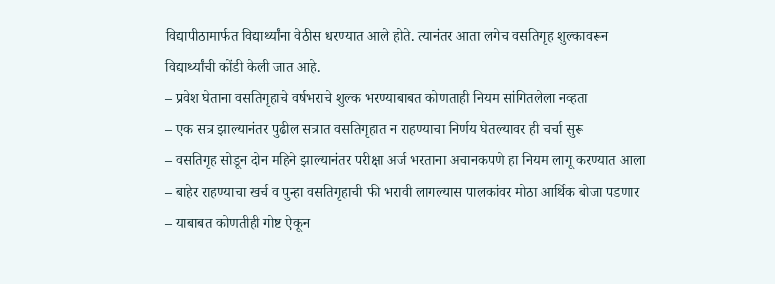विद्यापीठामार्फत विद्यार्थ्यांना वेठीस धरण्यात आले होते. त्यानंतर आता लगेच वसतिगृह शुल्कावरून विद्यार्थ्यांची कोंडी केली जात आहे.
– प्रवेश घेताना वसतिगृहाचे वर्षभराचे शुल्क भरण्याबाबत कोणताही नियम सांगितलेला नव्हता
– एक सत्र झाल्यानंतर पुढील सत्रात वसतिगृहात न राहण्याचा निर्णय घेतल्यावर ही चर्चा सुरू
– वसतिगृह सोडून दोन महिने झाल्यानंतर परीक्षा अर्ज भरताना अचानकपणे हा नियम लागू करण्यात आला
– बाहेर राहण्याचा खर्च व पुन्हा वसतिगृहाची फी भरावी लागल्यास पालकांवर मोठा आर्थिक बोजा पडणार
– याबाबत कोणतीही गोष्ट ऐकून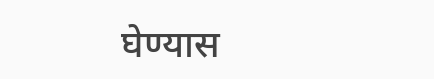घेण्यास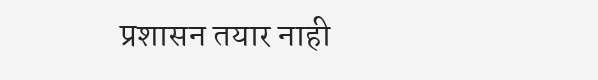प्रशासन तयार नाही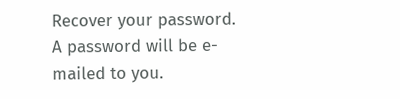Recover your password.
A password will be e-mailed to you.